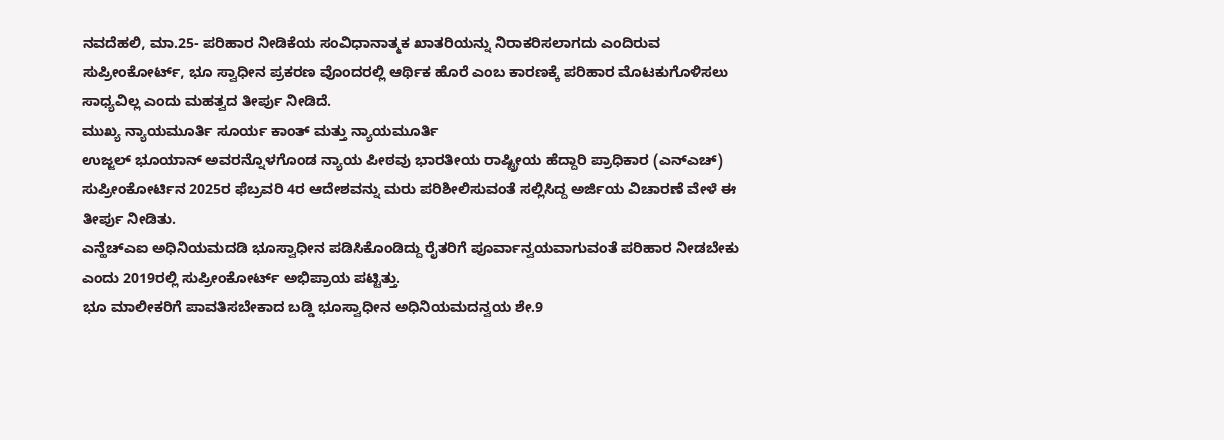ನವದೆಹಲಿ, ಮಾ.25- ಪರಿಹಾರ ನೀಡಿಕೆಯ ಸಂವಿಧಾನಾತ್ಮಕ ಖಾತರಿಯನ್ನು ನಿರಾಕರಿಸಲಾಗದು ಎಂದಿರುವ ಸುಪ್ರೀಂಕೋರ್ಟ್, ಭೂ ಸ್ವಾಧೀನ ಪ್ರಕರಣ ವೊಂದರಲ್ಲಿ ಆರ್ಥಿಕ ಹೊರೆ ಎಂಬ ಕಾರಣಕ್ಕೆ ಪರಿಹಾರ ಮೊಟಕುಗೊಳಿಸಲು ಸಾಧ್ಯವಿಲ್ಲ ಎಂದು ಮಹತ್ವದ ತೀರ್ಪು ನೀಡಿದೆ.
ಮುಖ್ಯ ನ್ಯಾಯಮೂರ್ತಿ ಸೂರ್ಯ ಕಾಂತ್ ಮತ್ತು ನ್ಯಾಯಮೂರ್ತಿ
ಉಜ್ಜಲ್ ಭೂಯಾನ್ ಅವರನ್ನೊಳಗೊಂಡ ನ್ಯಾಯ ಪೀಠವು ಭಾರತೀಯ ರಾಷ್ಟ್ರೀಯ ಹೆದ್ದಾರಿ ಪ್ರಾಧಿಕಾರ (ಎನ್ಎಚ್) ಸುಪ್ರೀಂಕೋರ್ಟಿನ 2025ರ ಫೆಬ್ರವರಿ 4ರ ಆದೇಶವನ್ನು ಮರು ಪರಿಶೀಲಿಸುವಂತೆ ಸಲ್ಲಿಸಿದ್ದ ಅರ್ಜಿಯ ವಿಚಾರಣೆ ವೇಳೆ ಈ ತೀರ್ಪು ನೀಡಿತು.
ಎನ್ಹೆಚ್ಎಐ ಅಧಿನಿಯಮದಡಿ ಭೂಸ್ವಾಧೀನ ಪಡಿಸಿಕೊಂಡಿದ್ದು ರೈತರಿಗೆ ಪೂರ್ವಾನ್ವಯವಾಗುವಂತೆ ಪರಿಹಾರ ನೀಡಬೇಕು ಎಂದು 2019ರಲ್ಲಿ ಸುಪ್ರೀಂಕೋರ್ಟ್ ಅಭಿಪ್ರಾಯ ಪಟ್ಟಿತ್ತು.
ಭೂ ಮಾಲೀಕರಿಗೆ ಪಾವತಿಸಬೇಕಾದ ಬಡ್ಡಿ ಭೂಸ್ವಾಧೀನ ಅಧಿನಿಯಮದನ್ವಯ ಶೇ.9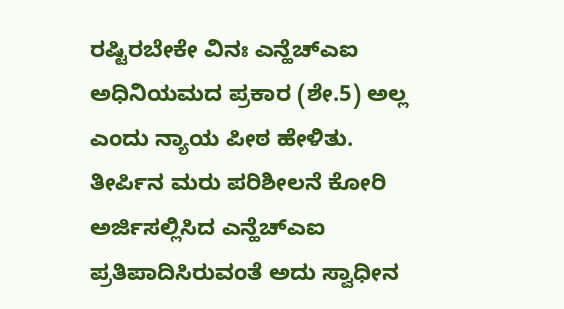ರಷ್ಟಿರಬೇಕೇ ವಿನಃ ಎನ್ಹೆಚ್ಎಐ ಅಧಿನಿಯಮದ ಪ್ರಕಾರ (ಶೇ.5) ಅಲ್ಲ ಎಂದು ನ್ಯಾಯ ಪೀಠ ಹೇಳಿತು.
ತೀರ್ಪಿನ ಮರು ಪರಿಶೀಲನೆ ಕೋರಿ ಅರ್ಜಿಸಲ್ಲಿಸಿದ ಎನ್ಹೆಚ್ಎಐ ಪ್ರತಿಪಾದಿಸಿರುವಂತೆ ಅದು ಸ್ವಾಧೀನ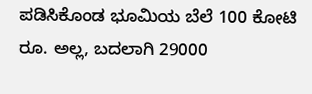ಪಡಿಸಿಕೊಂಡ ಭೂಮಿಯ ಬೆಲೆ 100 ಕೋಟಿ ರೂ. ಅಲ್ಲ, ಬದಲಾಗಿ 29000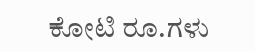ಕೋಟಿ ರೂ.ಗಳು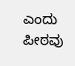ಎಂದು ಪೀಠವು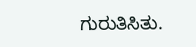ಗುರುತಿಸಿತು.